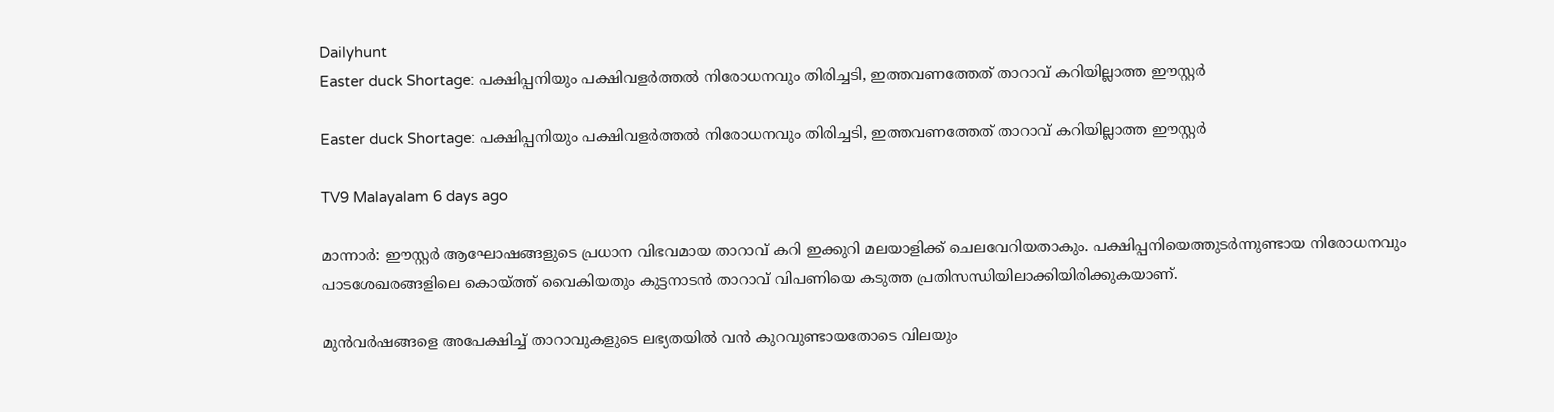Dailyhunt
Easter duck Shortage: പക്ഷിപ്പനിയും പക്ഷിവളര്‍ത്തല്‍ നിരോധനവും തിരിച്ചടി, ഇത്തവണത്തേത് താറാവ് കറിയില്ലാത്ത ഈസ്റ്റര്‍

Easter duck Shortage: പക്ഷിപ്പനിയും പക്ഷിവളര്‍ത്തല്‍ നിരോധനവും തിരിച്ചടി, ഇത്തവണത്തേത് താറാവ് കറിയില്ലാത്ത ഈസ്റ്റര്‍

TV9 Malayalam 6 days ago

മാന്നാർ: ഈസ്റ്റർ ആഘോഷങ്ങളുടെ പ്രധാന വിഭവമായ താറാവ് കറി ഇക്കുറി മലയാളിക്ക് ചെലവേറിയതാകും. പക്ഷിപ്പനിയെത്തുടർന്നുണ്ടായ നിരോധനവും പാടശേഖരങ്ങളിലെ കൊയ്ത്ത് വൈകിയതും കുട്ടനാടൻ താറാവ് വിപണിയെ കടുത്ത പ്രതിസന്ധിയിലാക്കിയിരിക്കുകയാണ്.

മുൻവർഷങ്ങളെ അപേക്ഷിച്ച്‌ താറാവുകളുടെ ലഭ്യതയില്‍ വൻ കുറവുണ്ടായതോടെ വിലയും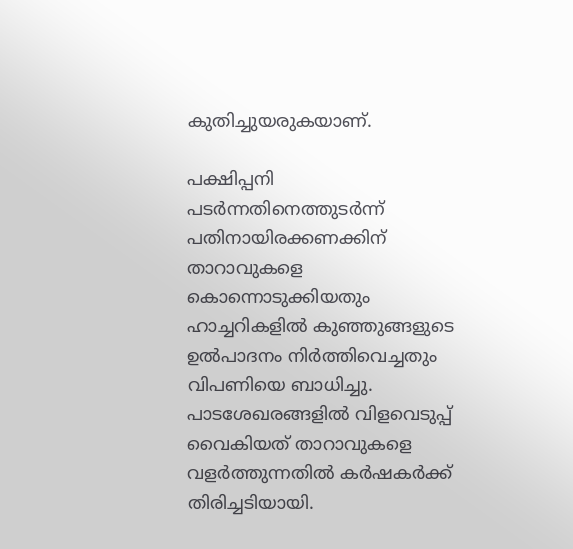കുതിച്ചുയരുകയാണ്.

പക്ഷിപ്പനി പടർന്നതിനെത്തുടർന്ന് പതിനായിരക്കണക്കിന് താറാവുകളെ കൊന്നൊടുക്കിയതും ഹാച്ചറികളില്‍ കുഞ്ഞുങ്ങളുടെ ഉല്‍പാദനം നിർത്തിവെച്ചതും വിപണിയെ ബാധിച്ചു. പാടശേഖരങ്ങളില്‍ വിളവെടുപ്പ് വൈകിയത് താറാവുകളെ വളർത്തുന്നതില്‍ കർഷകർക്ക് തിരിച്ചടിയായി.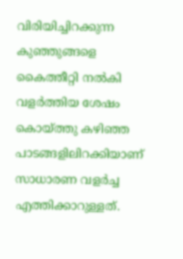വിരിയിച്ചിറക്കുന്ന കുഞ്ഞുങ്ങളെ കൈത്തീറ്റി നല്‍കി വളർത്തിയ ശേഷം കൊയ്ത്തു കഴിഞ്ഞ പാടങ്ങളിലിറക്കിയാണ് സാധാരണ വളർച്ച എത്തിക്കാറുള്ളത്.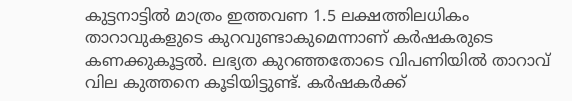കുട്ടനാട്ടില്‍ മാത്രം ഇത്തവണ 1.5 ലക്ഷത്തിലധികം താറാവുകളുടെ കുറവുണ്ടാകുമെന്നാണ് കർഷകരുടെ കണക്കുകൂട്ടല്‍. ലഭ്യത കുറഞ്ഞതോടെ വിപണിയില്‍ താറാവ് വില കുത്തനെ കൂടിയിട്ടുണ്ട്. കർഷകർക്ക്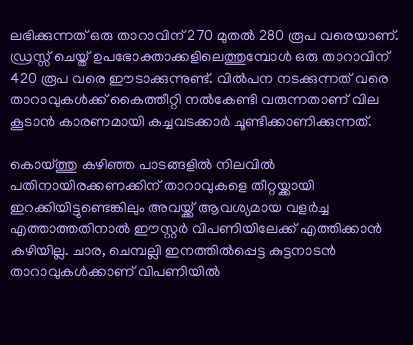ലഭിക്കുന്നത് ഒരു താറാവിന് 270 മുതല്‍ 280 രൂപ വരെയാണ്. ഡ്രസ്സ് ചെയ്ത് ഉപഭോക്താക്കളിലെത്തുമ്പോള്‍ ഒരു താറാവിന് 420 രൂപ വരെ ഈടാക്കുന്നുണ്ട്. വില്‍പന നടക്കുന്നത് വരെ താറാവുകള്‍ക്ക് കൈത്തീറ്റി നല്‍കേണ്ടി വരുന്നതാണ് വില കൂടാൻ കാരണമായി കച്ചവടക്കാർ ചൂണ്ടിക്കാണിക്കുന്നത്.

കൊയ്ത്തു കഴിഞ്ഞ പാടങ്ങളില്‍ നിലവില്‍ പതിനായിരക്കണക്കിന് താറാവുകളെ തീറ്റയ്ക്കായി ഇറക്കിയിട്ടുണ്ടെങ്കിലും അവയ്ക്ക് ആവശ്യമായ വളർച്ച എത്താത്തതിനാല്‍ ഈസ്റ്റർ വിപണിയിലേക്ക് എത്തിക്കാൻ കഴിയില്ല. ചാര, ചെമ്പല്ലി ഇനത്തില്‍പ്പെട്ട കുട്ടനാടൻ താറാവുകള്‍ക്കാണ് വിപണിയില്‍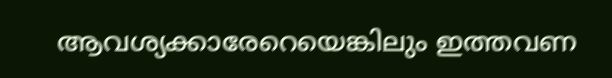ആവശ്യക്കാരേറെയെങ്കിലും ഇത്തവണ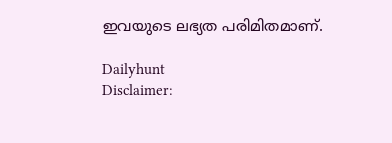ഇവയുടെ ലഭ്യത പരിമിതമാണ്.

Dailyhunt
Disclaimer: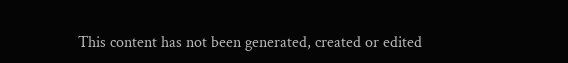This content has not been generated, created or edited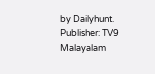by Dailyhunt. Publisher: TV9 Malayalam